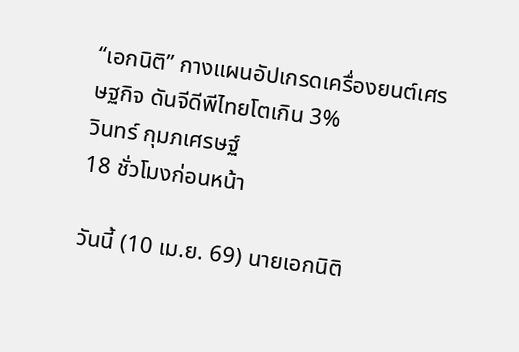“เอกนิติ” กางแผนอัปเกรดเครื่องยนต์เศรษฐกิจ ดันจีดีพีไทยโตเกิน 3%
วินทร์ กุมภเศรษฐ์
18 ชั่วโมงก่อนหน้า

วันนี้ (10 เม.ย. 69) นายเอกนิติ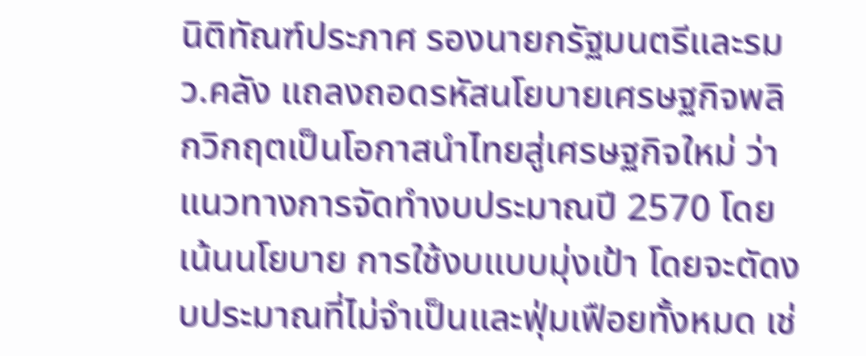นิติทัณฑ์ประภาศ รองนายกรัฐมนตรีและรมว.คลัง แถลงถอดรหัสนโยบายเศรษฐกิจพลิกวิกฤตเป็นโอกาสนำไทยสู่เศรษฐกิจใหม่ ว่า แนวทางการจัดทำงบประมาณปี 2570 โดยเน้นนโยบาย การใช้งบแบบมุ่งเป้า โดยจะตัดงบประมาณที่ไม่จำเป็นและฟุ่มเฟือยทั้งหมด เช่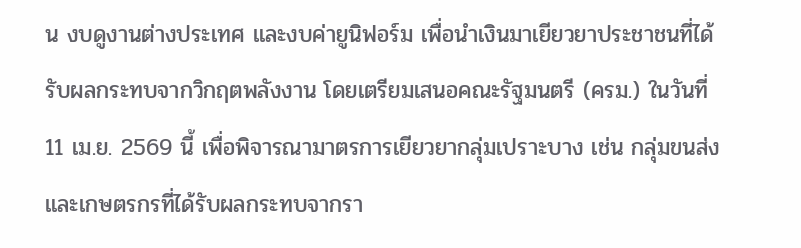น งบดูงานต่างประเทศ และงบค่ายูนิฟอร์ม เพื่อนำเงินมาเยียวยาประชาชนที่ได้รับผลกระทบจากวิกฤตพลังงาน โดยเตรียมเสนอคณะรัฐมนตรี (ครม.) ในวันที่ 11 เม.ย. 2569 นี้ เพื่อพิจารณามาตรการเยียวยากลุ่มเปราะบาง เช่น กลุ่มขนส่งและเกษตรกรที่ได้รับผลกระทบจากรา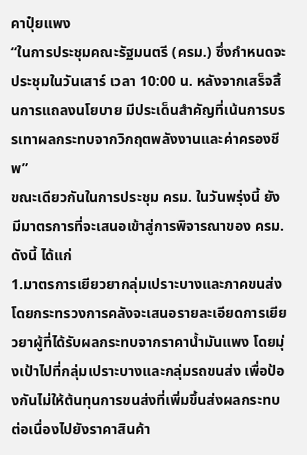คาปุ๋ยแพง
“ในการประชุมคณะรัฐมนตรี (ครม.) ซึ่งกำหนดจะประชุมในวันเสาร์ เวลา 10:00 น. หลังจากเสร็จสิ้นการแถลงนโยบาย มีประเด็นสำคัญที่เน้นการบรรเทาผลกระทบจากวิกฤตพลังงานและค่าครองชีพ”
ขณะเดียวกันในการประชุม ครม. ในวันพรุ่งนี้ ยังมีมาตรการที่จะเสนอเข้าสู่การพิจารณาของ ครม. ดังนี้ ได้แก่
1.มาตรการเยียวยากลุ่มเปราะบางและภาคขนส่ง โดยกระทรวงการคลังจะเสนอรายละเอียดการเยียวยาผู้ที่ได้รับผลกระทบจากราคาน้ำมันแพง โดยมุ่งเป้าไปที่กลุ่มเปราะบางและกลุ่มรถขนส่ง เพื่อป้องกันไม่ให้ต้นทุนการขนส่งที่เพิ่มขึ้นส่งผลกระทบต่อเนื่องไปยังราคาสินค้า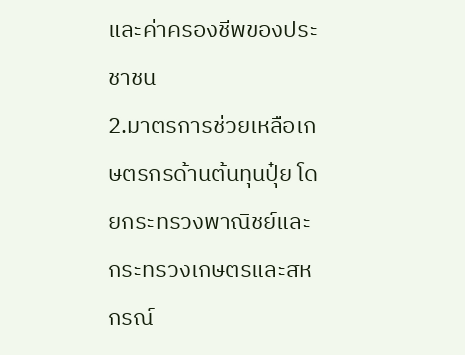และค่าครองชีพของประชาชน
2.มาตรการช่วยเหลือเกษตรกรด้านต้นทุนปุ๋ย โดยกระทรวงพาณิชย์และกระทรวงเกษตรและสหกรณ์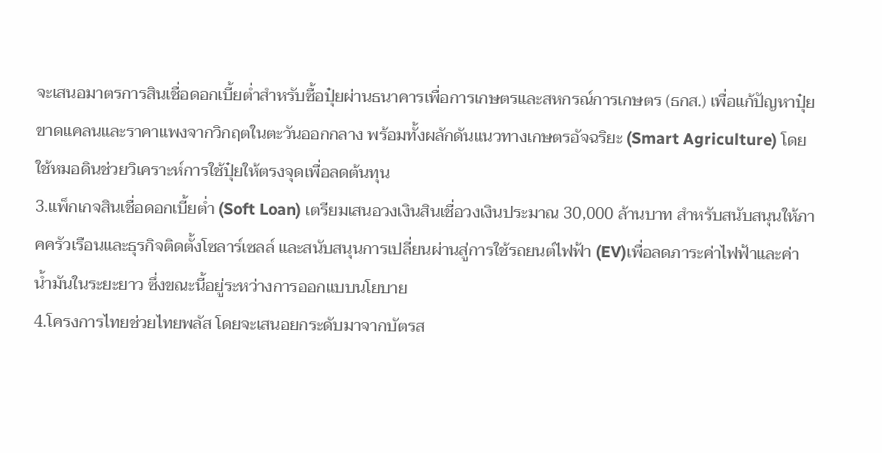จะเสนอมาตรการสินเชื่อดอกเบี้ยต่ำสำหรับซื้อปุ๋ยผ่านธนาคารเพื่อการเกษตรและสหกรณ์การเกษตร (ธกส.) เพื่อแก้ปัญหาปุ๋ยขาดแคลนและราคาแพงจากวิกฤตในตะวันออกกลาง พร้อมทั้งผลักดันแนวทางเกษตรอัจฉริยะ (Smart Agriculture) โดยใช้หมอดินช่วยวิเคราะห์การใช้ปุ๋ยให้ตรงจุดเพื่อลดต้นทุน
3.แพ็กเกจสินเชื่อดอกเบี้ยต่ำ (Soft Loan) เตรียมเสนอวงเงินสินเชื่อวงเงินประมาณ 30,000 ล้านบาท สำหรับสนับสนุนให้ภาคครัวเรือนและธุรกิจติดตั้งโซลาร์เซลล์ และสนับสนุนการเปลี่ยนผ่านสู่การใช้รถยนต์ไฟฟ้า (EV)เพื่อลดภาระค่าไฟฟ้าและค่าน้ำมันในระยะยาว ซึ่งขณะนี้อยู่ระหว่างการออกแบบนโยบาย
4.โครงการไทยช่วยไทยพลัส โดยจะเสนอยกระดับมาจากบัตรส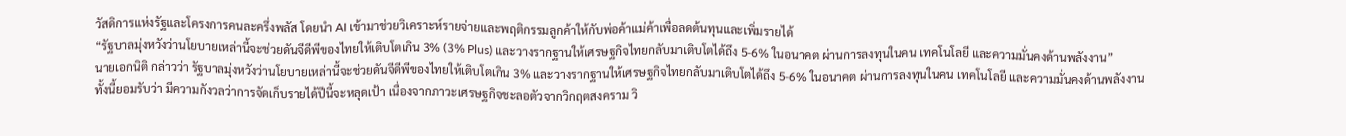วัสดิการแห่งรัฐและโครงการคนละครึ่งพลัส โดยนำ AI เข้ามาช่วยวิเคราะห์รายจ่ายและพฤติกรรมลูกค้าให้กับพ่อค้าแม่ค้าเพื่อลดต้นทุนและเพิ่มรายได้
“รัฐบาลมุ่งหวังว่านโยบายเหล่านี้จะช่วยดันจีดีพีของไทยให้เติบโตเกิน 3% (3% Plus) และวางรากฐานให้เศรษฐกิจไทยกลับมาเติบโตได้ถึง 5-6% ในอนาคต ผ่านการลงทุนในคน เทคโนโลยี และความมั่นคงด้านพลังงาน”
นายเอกนิติ กล่าวว่า รัฐบาลมุ่งหวังว่านโยบายเหล่านี้จะช่วยดันจีดีพีของไทยให้เติบโตเกิน 3% และวางรากฐานให้เศรษฐกิจไทยกลับมาเติบโตได้ถึง 5-6% ในอนาคต ผ่านการลงทุนในคน เทคโนโลยี และความมั่นคงด้านพลังงาน
ทั้งนี้ยอมรับว่า มีความกังวลว่าการจัดเก็บรายได้ปีนี้จะหลุดเป้า เนื่องจากภาวะเศรษฐกิจชะลอตัวจากวิกฤตสงคราม วิ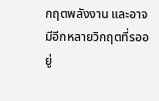กฤตพลังงาน และอาจมีอีกหลายวิกฤตที่รออยู่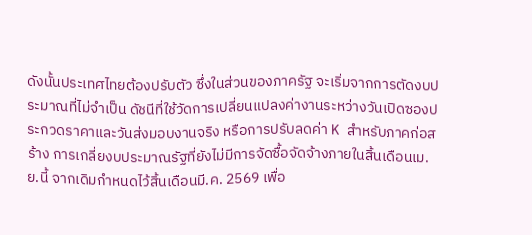ดังนั้นประเทศไทยต้องปรับตัว ซึ่งในส่วนของภาครัฐ จะเริ่มจากการตัดงบประมาณที่ไม่จำเป็น ดัชนีที่ใช้วัดการเปลี่ยนแปลงค่างานระหว่างวันเปิดซองประกวดราคาและวันส่งมอบงานจริง หรือการปรับลดค่า K สำหรับภาคก่อสร้าง การเกลี่ยงบประมาณรัฐที่ยังไม่มีการจัดซื้อจัดจ้างภายในสิ้นเดือนเม.ย.นี้ จากเดิมกำหนดไว้สิ้นเดือนมี.ค. 2569 เพื่อ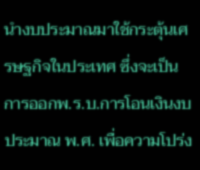นำงบประมาณมาใช้กระตุ้นเศรษฐกิจในประเทศ ซึ่งจะเป็นการออกพ.ร.บ.การโอนเงินงบประมาณ พ.ศ. เพื่อความโปร่ง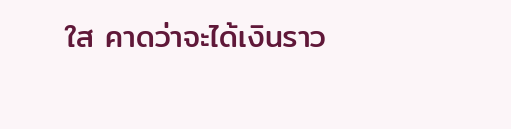ใส คาดว่าจะได้เงินราว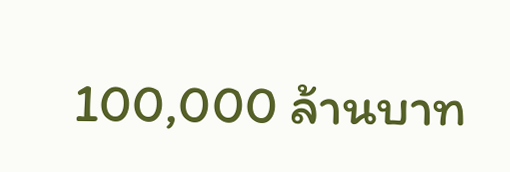100,000 ล้านบาท